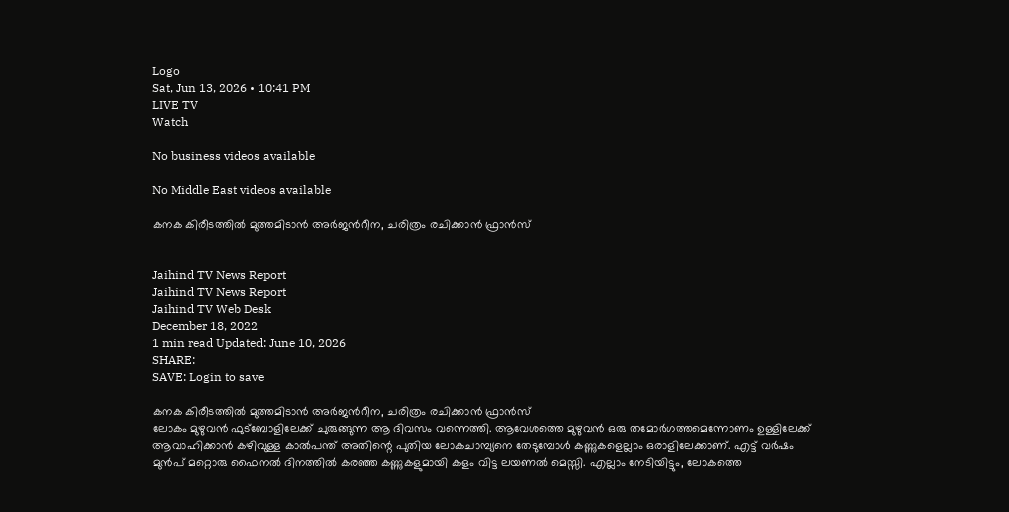Logo
Sat, Jun 13, 2026 • 10:41 PM
LIVE TV
Watch

No business videos available

No Middle East videos available

കനക കിരീടത്തിൽ മുത്തമിടാൻ അർജന്‍റീന, ചരിത്രം രചിക്കാൻ ഫ്രാൻസ്


Jaihind TV News Report
Jaihind TV News Report
Jaihind TV Web Desk
December 18, 2022
1 min read Updated: June 10, 2026
SHARE:
SAVE: Login to save

കനക കിരീടത്തിൽ മുത്തമിടാൻ അർജന്‍റീന, ചരിത്രം രചിക്കാൻ ഫ്രാൻസ്
ലോകം മുഴുവൻ ഫുട്ബോളിലേക്ക് ചുരുങ്ങുന്ന ആ ദിവസം വന്നെത്തി. ആവേശത്തെ മുഴുവൻ ഒരു തമോർഗത്തമെന്നോണം ഉള്ളിലേക്ക് ആവാഹിക്കാൻ കഴിവുള്ള കാൽപന്ത് അതിന്റെ പുതിയ ലോകചാമ്പ്യനെ തേടുമ്പോൾ കണ്ണുകളെല്ലാം ഒരാളിലേക്കാണ്. എട്ട് വർഷം മുൻപ് മറ്റൊരു ഫൈനൽ ദിനത്തിൽ കരഞ്ഞ കണ്ണുകളുമായി കളം വിട്ട ലയണൽ മെസ്സി. എല്ലാം നേടിയിട്ടും, ലോകത്തെ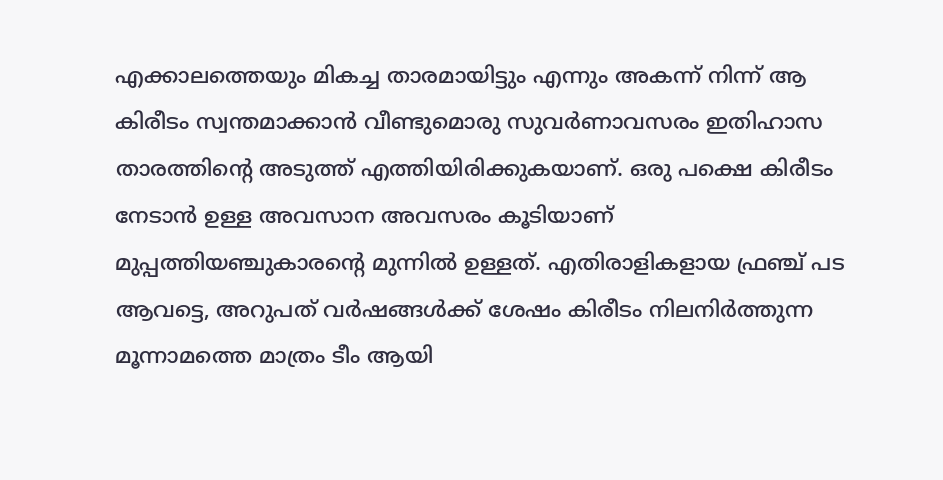എക്കാലത്തെയും മികച്ച താരമായിട്ടും എന്നും അകന്ന് നിന്ന് ആ കിരീടം സ്വന്തമാക്കാൻ വീണ്ടുമൊരു സുവർണാവസരം ഇതിഹാസ താരത്തിന്റെ അടുത്ത് എത്തിയിരിക്കുകയാണ്. ഒരു പക്ഷെ കിരീടം നേടാൻ ഉള്ള അവസാന അവസരം കൂടിയാണ് മുപ്പത്തിയഞ്ചുകാരന്റെ മുന്നിൽ ഉള്ളത്. എതിരാളികളായ ഫ്രഞ്ച് പട ആവട്ടെ, അറുപത് വർഷങ്ങൾക്ക് ശേഷം കിരീടം നിലനിർത്തുന്ന മൂന്നാമത്തെ മാത്രം ടീം ആയി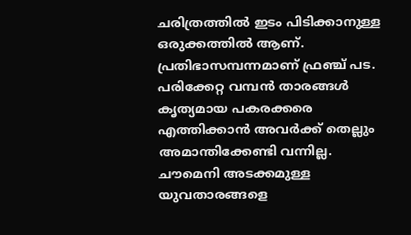ചരിത്രത്തിൽ ഇടം പിടിക്കാനുള്ള ഒരുക്കത്തിൽ ആണ്. പ്രതിഭാസമ്പന്നമാണ് ഫ്രഞ്ച് പട. പരിക്കേറ്റ വമ്പൻ താരങ്ങൾ കൃത്യമായ പകരക്കരെ എത്തിക്കാൻ അവർക്ക് തെല്ലും അമാന്തിക്കേണ്ടി വന്നില്ല. ചൗമെനി അടക്കമുള്ള യുവതാരങ്ങളെ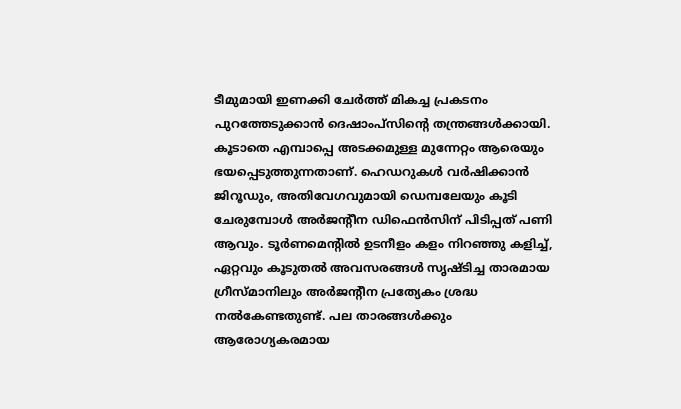ടീമുമായി ഇണക്കി ചേർത്ത് മികച്ച പ്രകടനം പുറത്തേടുക്കാൻ ദെഷാംപ്സിന്റെ തന്ത്രങ്ങൾക്കായി. കൂടാതെ എമ്പാപ്പെ അടക്കമുള്ള മുന്നേറ്റം ആരെയും ഭയപ്പെടുത്തുന്നതാണ്. ഹെഡറുകൾ വർഷിക്കാൻ ജിറൂഡും, അതിവേഗവുമായി ഡെമ്പലേയും കൂടി ചേരുമ്പോൾ അർജന്റീന ഡിഫെൻസിന് പിടിപ്പത് പണി ആവും. ടൂർണമെന്റിൽ ഉടനീളം കളം നിറഞ്ഞു കളിച്ച്, ഏറ്റവും കൂടുതൽ അവസരങ്ങൾ സൃഷ്ടിച്ച താരമായ ഗ്രീസ്മാനിലും അർജന്റീന പ്രത്യേകം ശ്രദ്ധ നൽകേണ്ടതുണ്ട്. പല താരങ്ങൾക്കും ആരോഗ്യകരമായ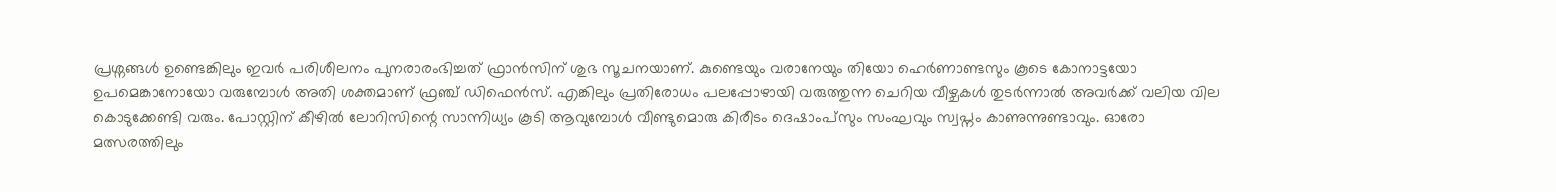പ്രശ്നങ്ങൾ ഉണ്ടെങ്കിലും ഇവർ പരിശീലനം പുനരാരംഭിച്ചത് ഫ്രാൻസിന് ശുഭ സൂചനയാണ്. കുണ്ടെയും വരാനേയും തിയോ ഹെർണാണ്ടസും കൂടെ കോനാട്ടയോ ഉപമെങ്കാനോയോ വരുമ്പോൾ അതി ശക്തമാണ് ഫ്രഞ്ച് ഡിഫെൻസ്. എങ്കിലും പ്രതിരോധം പലപ്പോഴായി വരുത്തുന്ന ചെറിയ വീഴ്ചകൾ തുടർന്നാൽ അവർക്ക് വലിയ വില കൊടുക്കേണ്ടി വരും. പോസ്റ്റിന് കീഴിൽ ലോറിസിന്റെ സാന്നിധ്യം കൂടി ആവുമ്പോൾ വീണ്ടുമൊരു കിരീടം ദെഷാംപ്സും സംഘവും സ്വപ്നം കാണുന്നുണ്ടാവും. ഓരോ മത്സരത്തിലും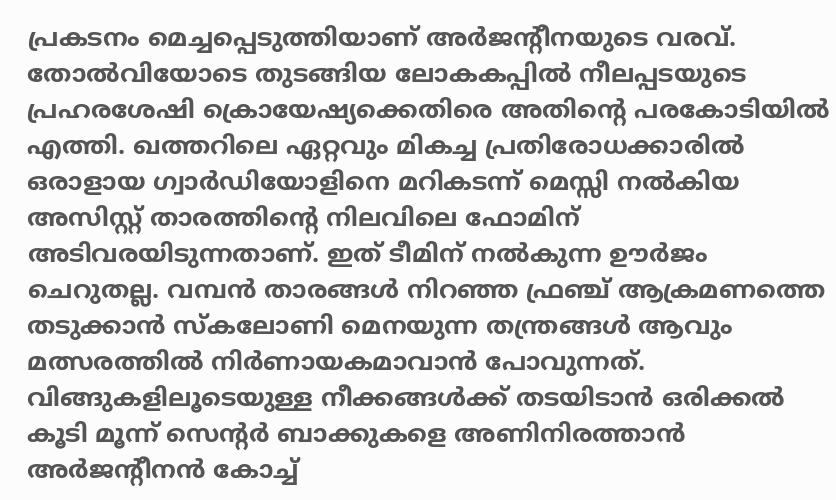പ്രകടനം മെച്ചപ്പെടുത്തിയാണ് അർജന്റീനയുടെ വരവ്. തോൽവിയോടെ തുടങ്ങിയ ലോകകപ്പിൽ നീലപ്പടയുടെ പ്രഹരശേഷി ക്രൊയേഷ്യക്കെതിരെ അതിന്റെ പരകോടിയിൽ എത്തി. ഖത്തറിലെ ഏറ്റവും മികച്ച പ്രതിരോധക്കാരിൽ ഒരാളായ ഗ്വാർഡിയോളിനെ മറികടന്ന് മെസ്സി നൽകിയ അസിസ്റ്റ് താരത്തിന്റെ നിലവിലെ ഫോമിന് അടിവരയിടുന്നതാണ്. ഇത് ടീമിന് നൽകുന്ന ഊർജം ചെറുതല്ല. വമ്പൻ താരങ്ങൾ നിറഞ്ഞ ഫ്രഞ്ച് ആക്രമണത്തെ തടുക്കാൻ സ്കലോണി മെനയുന്ന തന്ത്രങ്ങൾ ആവും മത്സരത്തിൽ നിർണായകമാവാൻ പോവുന്നത്. വിങ്ങുകളിലൂടെയുള്ള നീക്കങ്ങൾക്ക് തടയിടാൻ ഒരിക്കൽ കൂടി മൂന്ന് സെന്റർ ബാക്കുകളെ അണിനിരത്താൻ അർജന്റീനൻ കോച്ച്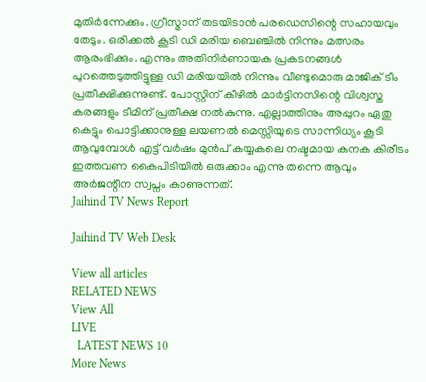മുതിർന്നേക്കും. ഗ്രീസ്മാന് തടയിടാൻ പരഡെസിന്റെ സഹായവും തേടും. ഒരിക്കൽ കൂടി ഡി മരിയ ബെഞ്ചിൽ നിന്നും മത്സരം ആരംഭിക്കും. എന്നും അതിനിർണായക പ്രകടനങ്ങൾ പുറത്തെടുത്തിട്ടുള്ള ഡി മരിയയിൽ നിന്നും വീണ്ടുമൊരു മാജിക് ടീം പ്രതീക്ഷിക്കുന്നുണ്ട്. പോസ്റ്റിന് കീഴിൽ മാർട്ടിനസിന്റെ വിശ്വസ്ത കരങ്ങളും ടീമിന് പ്രതീക്ഷ നൽകുന്നു. എല്ലാത്തിനും അപ്പുറം ഏതു കെട്ടും പൊട്ടിക്കാനുള്ള ലയണൽ മെസ്സിയുടെ സാന്നിധ്യം കൂടി ആവുമ്പോൾ എട്ട് വർഷം മുൻപ് കയ്യകലെ നഷ്ടമായ കനക കിരീടം ഇത്തവണ കൈപിടിയിൽ ഒരുക്കാം എന്നു തന്നെ ആവും അർജന്റീന സ്വപ്നം കാണുന്നത്.
Jaihind TV News Report

Jaihind TV Web Desk

View all articles
RELATED NEWS
View All
LIVE
  LATEST NEWS 10
More News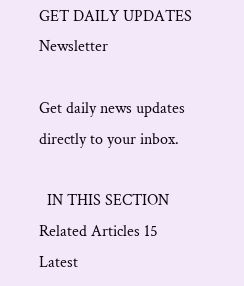GET DAILY UPDATES
Newsletter

Get daily news updates directly to your inbox.

  IN THIS SECTION
Related Articles 15
Latest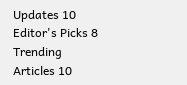Updates 10
Editor's Picks 8
Trending Articles 10